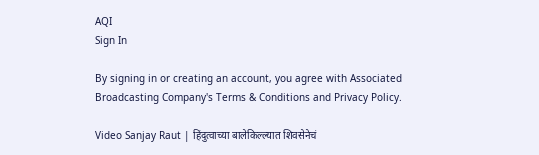AQI
Sign In

By signing in or creating an account, you agree with Associated Broadcasting Company's Terms & Conditions and Privacy Policy.

Video Sanjay Raut | हिंदुत्वाच्या बालेकिल्ल्यात शिवसेनेचं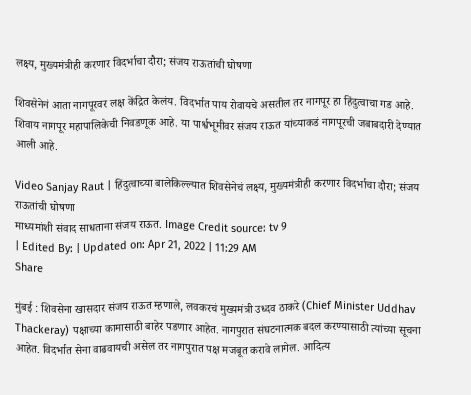लक्ष्य, मुख्यमंत्रीही करणार विदर्भाचा दौरा; संजय राऊतांची घोषणा

शिवसेनेनं आता नागपूरवर लक्ष केंद्रित केलंय. विदर्भात पाय रोवायचे असतील तर नागपूर हा हिंदुत्वाचा गड आहे. शिवाय नागपूर महापालिकेची निवडणूक आहे. या पार्श्वभूमीवर संजय राऊत यांच्याकडं नागपूरची जबाबदारी देण्यात आली आहे.

Video Sanjay Raut | हिंदुत्वाच्या बालेकिल्ल्यात शिवसेनेचं लक्ष्य, मुख्यमंत्रीही करणार विदर्भाचा दौरा; संजय राऊतांची घोषणा
माध्यमांशी संवाद साधताना संजय राऊत. Image Credit source: tv 9
| Edited By: | Updated on: Apr 21, 2022 | 11:29 AM
Share

मुंबई : शिवसेना खासदार संजय राऊत म्हणाले, लवकरचं मुख्यमंत्री उध्दव ठाकरे (Chief Minister Uddhav Thackeray) पक्षाच्या कामासाठी बाहेर पडणार आहेत. नागपुरात संघटनात्मक बदल करण्यासाठी त्यांच्या सूचना आहेत. विदर्भात सेना वाढवायची असेल तर नागपुरात पक्ष मजबूत करावे लागेल. आदित्य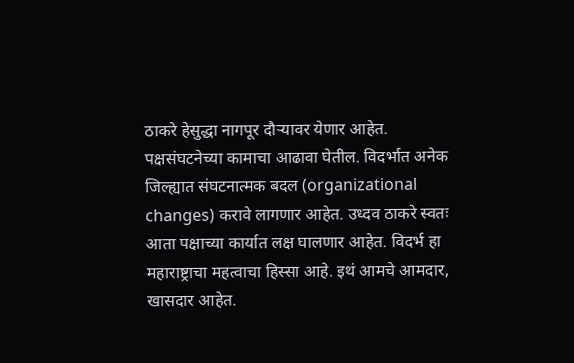ठाकरे हेसुद्धा नागपूर दौऱ्यावर येणार आहेत. पक्षसंघटनेच्या कामाचा आढावा घेतील. विदर्भात अनेक जिल्ह्यात संघटनात्मक बदल (organizational changes) करावे लागणार आहेत. उध्दव ठाकरे स्वतः आता पक्षाच्या कार्यात लक्ष घालणार आहेत. विदर्भ हा महाराष्ट्राचा महत्वाचा हिस्सा आहे. इथं आमचे आमदार, खासदार आहेत.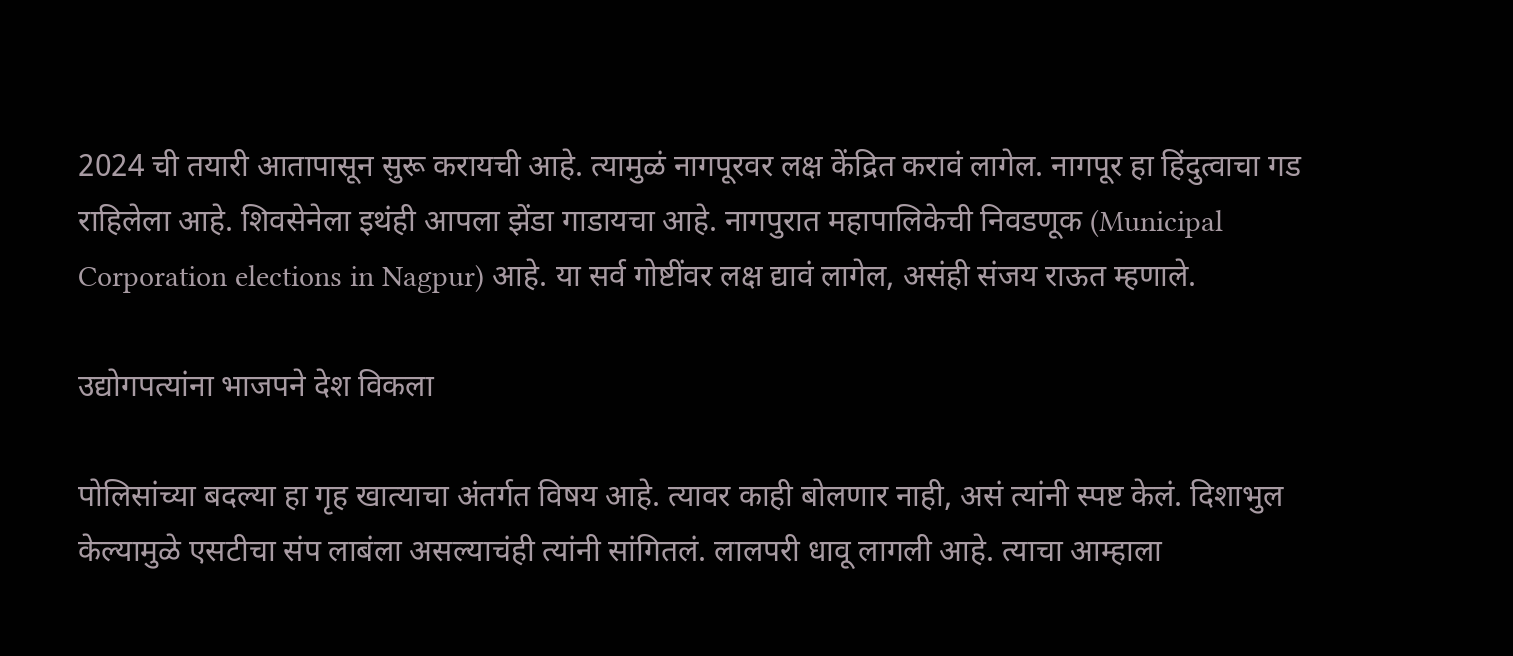2024 ची तयारी आतापासून सुरू करायची आहे. त्यामुळं नागपूरवर लक्ष केंद्रित करावं लागेल. नागपूर हा हिंदुत्वाचा गड राहिलेला आहे. शिवसेनेला इथंही आपला झेंडा गाडायचा आहे. नागपुरात महापालिकेची निवडणूक (Municipal Corporation elections in Nagpur) आहे. या सर्व गोष्टींवर लक्ष द्यावं लागेल, असंही संजय राऊत म्हणाले.

उद्योगपत्यांना भाजपने देश विकला

पोलिसांच्या बदल्या हा गृह खात्याचा अंतर्गत विषय आहे. त्यावर काही बोलणार नाही, असं त्यांनी स्पष्ट केलं. दिशाभुल केल्यामुळे एसटीचा संप लाबंला असल्याचंही त्यांनी सांगितलं. लालपरी धावू लागली आहे. त्याचा आम्हाला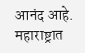आनंद आहे. महाराष्ट्रात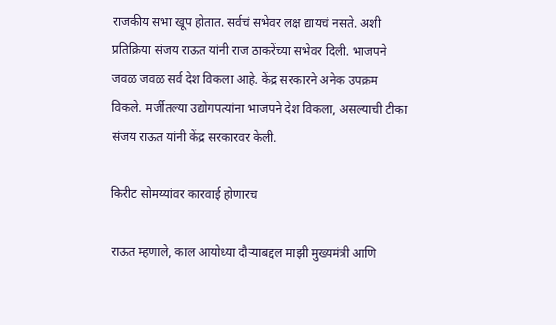राजकीय सभा खूप होतात. सर्वचं सभेवर लक्ष द्यायचं नसते. अशी प्रतिक्रिया संजय राऊत यांनी राज ठाकरेंच्या सभेवर दिली. भाजपने जवळ जवळ सर्व देश विकला आहे. केंद्र सरकारने अनेक उपक्रम विकले. मर्जीतल्या उद्योगपत्यांना भाजपने देश विकला, असल्याची टीका संजय राऊत यांनी केंद्र सरकारवर केली.

किरीट सोमय्यांवर कारवाई होणारच

राऊत म्हणाले, काल आयोध्या दौऱ्याबद्दल माझी मुख्यमंत्री आणि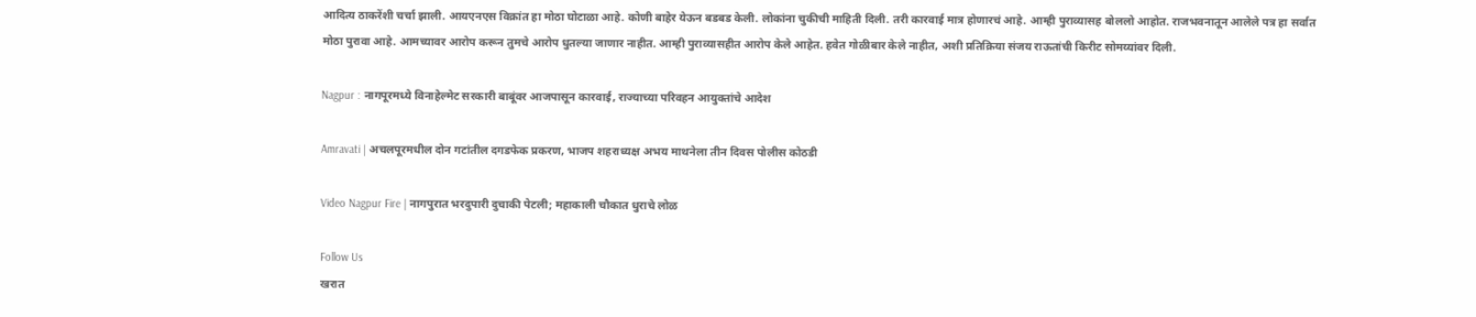आदित्य ठाकरेंशी चर्चा झाली. आयएनएस विक्रांत हा मोठा घोटाळा आहे. कोणी बाहेर येऊन बडबड केली. लोकांना चुकीची माहिती दिली. तरी कारवाई मात्र होणारचं आहे. आम्ही पुराव्यासह बोललो आहोत. राजभवनातून आलेले पत्र हा सर्वात मोठा पुरावा आहे. आमच्यावर आरोप करून तुमचे आरोप धुतल्या जाणार नाहीत. आम्ही पुराव्यासहीत आरोप केले आहेत. हवेत गोळीबार केले नाहीत, अशी प्रतिक्रिया संजय राऊतांची किरीट सोमय्यांवर दिली.

Nagpur : नागपूरमध्ये विनाहेल्मेट सरकारी बाबूंवर आजपासून कारवाई, राज्याच्या परिवहन आयुक्तांचे आदेश

Amravati | अचलपूरमधील दोन गटांतील दगडफेक प्रकरण, भाजप शहराध्यक्ष अभय माथनेला तीन दिवस पोलीस कोठडी

Video Nagpur Fire | नागपुरात भरदुपारी दुचाकी पेटली; महाकाली चौकात धुराचे लोळ

Follow Us
खरात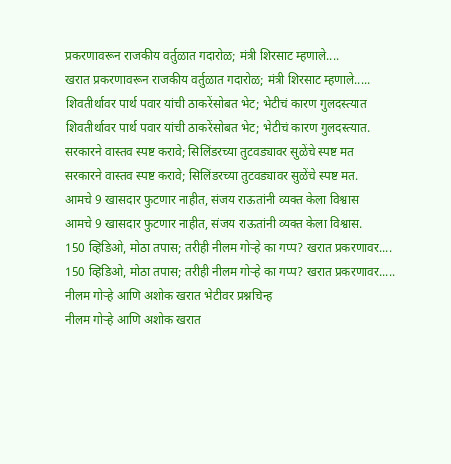प्रकरणावरून राजकीय वर्तुळात गदारोळ; मंत्री शिरसाट म्हणाले....
खरात प्रकरणावरून राजकीय वर्तुळात गदारोळ; मंत्री शिरसाट म्हणाले.....
शिवतीर्थावर पार्थ पवार यांची ठाकरेंसोबत भेट; भेटीचं कारण गुलदस्त्यात
शिवतीर्थावर पार्थ पवार यांची ठाकरेंसोबत भेट; भेटीचं कारण गुलदस्त्यात.
सरकारने वास्तव स्पष्ट करावे; सिलिंडरच्या तुटवड्यावर सुळेंचे स्पष्ट मत
सरकारने वास्तव स्पष्ट करावे; सिलिंडरच्या तुटवड्यावर सुळेंचे स्पष्ट मत.
आमचे 9 खासदार फुटणार नाहीत, संजय राऊतांनी व्यक्त केला विश्वास
आमचे 9 खासदार फुटणार नाहीत, संजय राऊतांनी व्यक्त केला विश्वास.
150 व्हिडिओ, मोठा तपास; तरीही नीलम गोऱ्हे का गप्प? खरात प्रकरणावर....
150 व्हिडिओ, मोठा तपास; तरीही नीलम गोऱ्हे का गप्प? खरात प्रकरणावर.....
नीलम गोऱ्हे आणि अशोक खरात भेटीवर प्रश्नचिन्ह
नीलम गोऱ्हे आणि अशोक खरात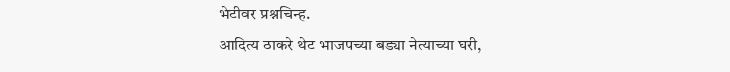भेटीवर प्रश्नचिन्ह.
आदित्य ठाकरे थेट भाजपच्या बड्या नेत्याच्या घरी,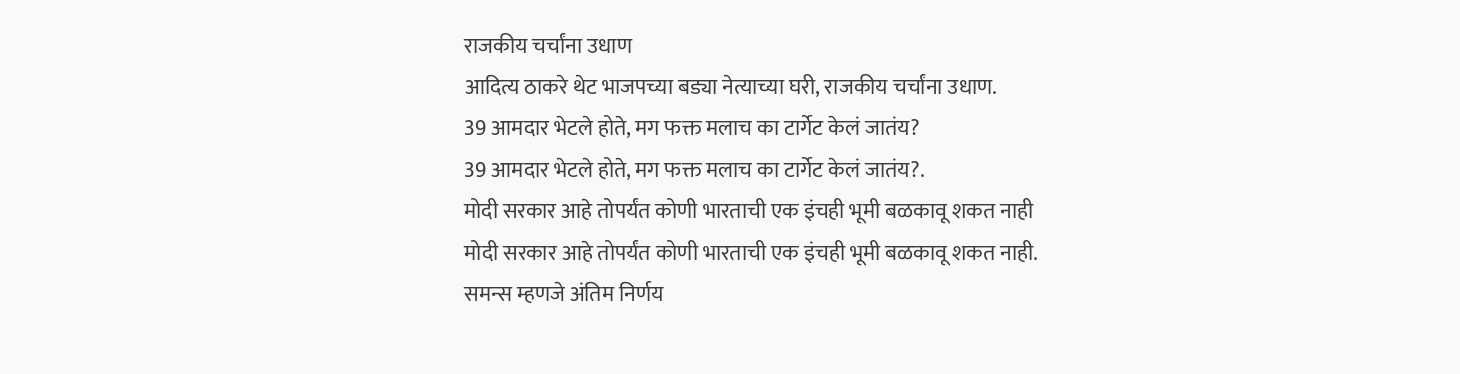राजकीय चर्चांना उधाण
आदित्य ठाकरे थेट भाजपच्या बड्या नेत्याच्या घरी, राजकीय चर्चांना उधाण.
39 आमदार भेटले होते, मग फक्त मलाच का टार्गेट केलं जातंय?
39 आमदार भेटले होते, मग फक्त मलाच का टार्गेट केलं जातंय?.
मोदी सरकार आहे तोपर्यंत कोणी भारताची एक इंचही भूमी बळकावू शकत नाही
मोदी सरकार आहे तोपर्यंत कोणी भारताची एक इंचही भूमी बळकावू शकत नाही.
समन्स म्हणजे अंतिम निर्णय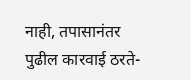नाही, तपासानंतर पुढील कारवाई ठरते-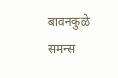बावनकुळे
समन्स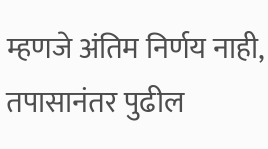म्हणजे अंतिम निर्णय नाही, तपासानंतर पुढील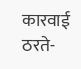कारवाई ठरते-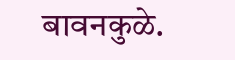बावनकुळे.